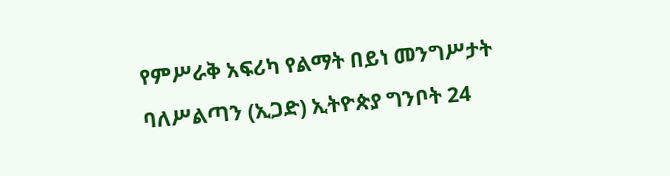የምሥራቅ አፍሪካ የልማት በይነ መንግሥታት ባለሥልጣን (ኢጋድ) ኢትዮጵያ ግንቦት 24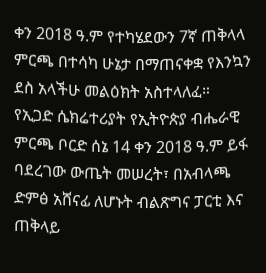ቀን 2018 ዓ.ም የተካሄደውን 7ኛ ጠቅላላ ምርጫ በተሳካ ሁኔታ በማጠናቀቋ የእንኳን ደስ አላችሁ መልዕክት አስተላለፈ።
የኢጋድ ሴክሬተሪያት የኢትዮጵያ ብሔራዊ ምርጫ ቦርድ ሰኔ 14 ቀን 2018 ዓ.ም ይፋ ባደረገው ውጤት መሠረት፣ በአብላጫ ድምፅ አሸናፊ ለሆኑት ብልጽግና ፓርቲ እና ጠቅላይ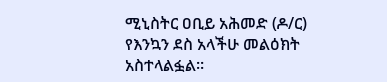ሚኒስትር ዐቢይ አሕመድ (ዶ/ር) የእንኳን ደስ አላችሁ መልዕክት አስተላልፏል።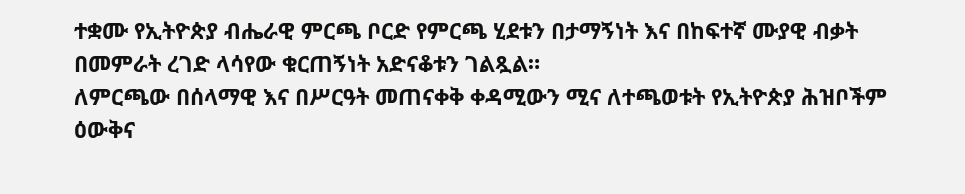ተቋሙ የኢትዮጵያ ብሔራዊ ምርጫ ቦርድ የምርጫ ሂደቱን በታማኝነት እና በከፍተኛ ሙያዊ ብቃት በመምራት ረገድ ላሳየው ቁርጠኝነት አድናቆቱን ገልጿል።
ለምርጫው በሰላማዊ እና በሥርዓት መጠናቀቅ ቀዳሚውን ሚና ለተጫወቱት የኢትዮጵያ ሕዝቦችም ዕውቅና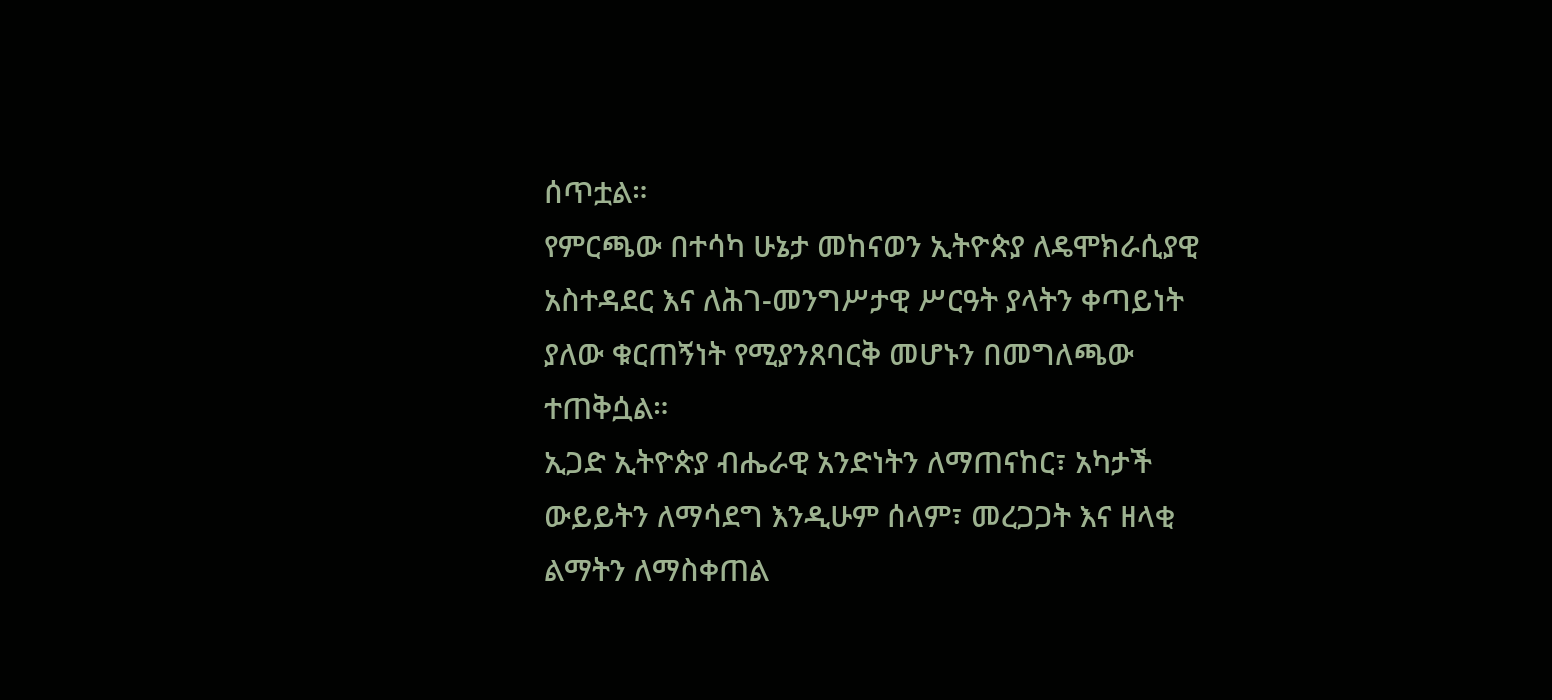ሰጥቷል።
የምርጫው በተሳካ ሁኔታ መከናወን ኢትዮጵያ ለዴሞክራሲያዊ አስተዳደር እና ለሕገ-መንግሥታዊ ሥርዓት ያላትን ቀጣይነት ያለው ቁርጠኝነት የሚያንጸባርቅ መሆኑን በመግለጫው ተጠቅሷል።
ኢጋድ ኢትዮጵያ ብሔራዊ አንድነትን ለማጠናከር፣ አካታች ውይይትን ለማሳደግ እንዲሁም ሰላም፣ መረጋጋት እና ዘላቂ ልማትን ለማስቀጠል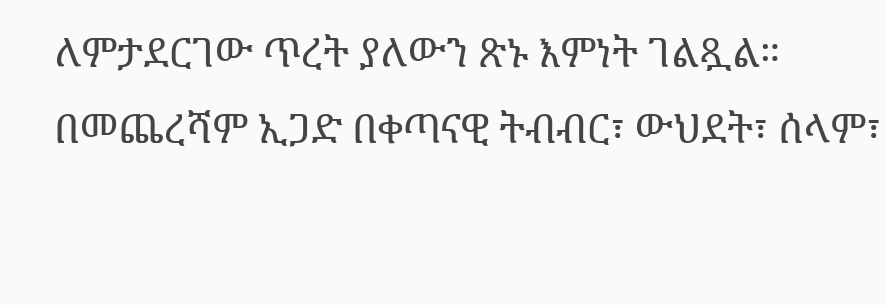ለምታደርገው ጥረት ያለውን ጽኑ እምነት ገልጿል።
በመጨረሻም ኢጋድ በቀጣናዊ ትብብር፣ ውህደት፣ ሰላም፣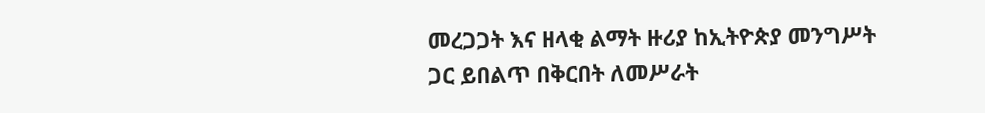መረጋጋት እና ዘላቂ ልማት ዙሪያ ከኢትዮጵያ መንግሥት ጋር ይበልጥ በቅርበት ለመሥራት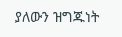ያለውን ዝግጁነት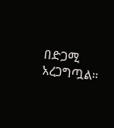በድጋሚ አረጋግጧል።